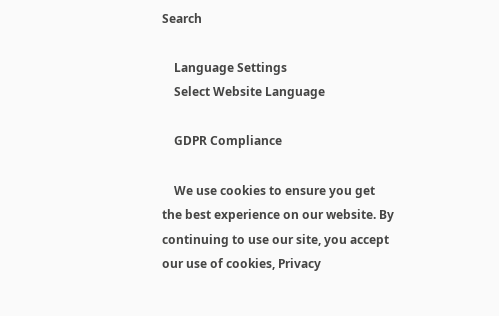Search

    Language Settings
    Select Website Language

    GDPR Compliance

    We use cookies to ensure you get the best experience on our website. By continuing to use our site, you accept our use of cookies, Privacy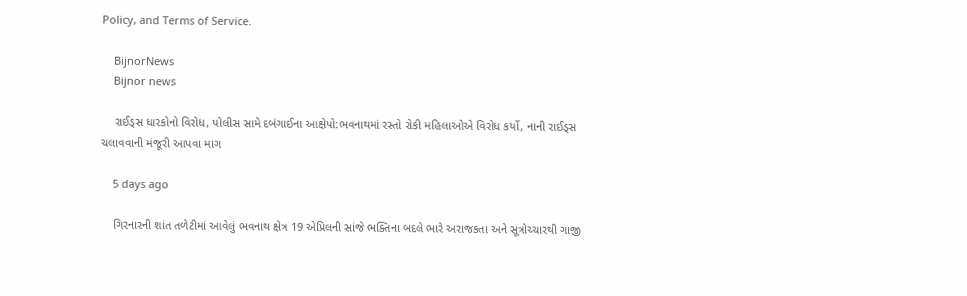Policy, and Terms of Service.

    BijnorNews
    Bijnor news

    રાઈડ્સ ધારકોનો વિરોધ, પોલીસ સામે દબંગાઈના આક્ષેપો:ભવનાથમાં રસ્તો રોકી મહિલાઓએ વિરોધ કર્યો, નાની રાઈડ્સ ચલાવવાની મંજૂરી આપવા માગ

    5 days ago

    ગિરનારની શાંત તળેટીમાં આવેલું ભવનાથ ક્ષેત્ર 19 એપ્રિલની સાંજે ભક્તિના બદલે ભારે અરાજકતા અને સૂત્રોચ્ચારથી ગાજી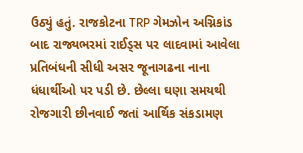ઉઠ્યું હતું. રાજકોટના TRP ગેમઝોન અગ્નિકાંડ બાદ રાજ્યભરમાં રાઈડ્સ પર લાદવામાં આવેલા પ્રતિબંધની સીધી અસર જૂનાગઢના નાના ધંધાર્થીઓ પર પડી છે. છેલ્લા ઘણા સમયથી રોજગારી છીનવાઈ જતાં આર્થિક સંકડામણ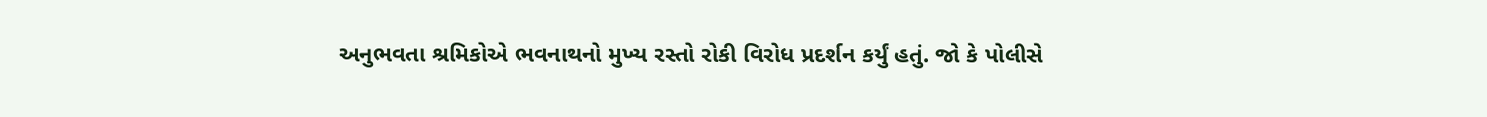અનુભવતા શ્રમિકોએ ભવનાથનો મુખ્ય રસ્તો રોકી વિરોધ પ્રદર્શન કર્યું હતું. જો કે પોલીસે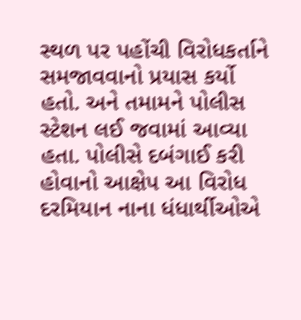સ્થળ પર પહોંચી વિરોધકર્તાને સમજાવવાનો પ્રયાસ કર્યો હતો. અને તમામને પોલીસ સ્ટેશન લઈ જવામાં આવ્યા હતા. પોલીસે દબંગાઈ કરી હોવાનો આક્ષેપ આ વિરોધ દરમિયાન નાના ધંધાર્થીઓએ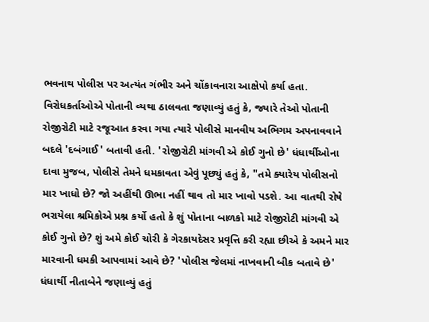ભવનાથ પોલીસ પર અત્યંત ગંભીર અને ચોંકાવનારા આક્ષેપો કર્યા હતા. વિરોધકર્તાઓએ પોતાની વ્યથા ઠાલવતા જણાવ્યું હતું કે, જ્યારે તેઓ પોતાની રોજીરોટી માટે રજૂઆત કરવા ગયા ત્યારે પોલીસે માનવીય અભિગમ અપનાવવાને બદલે 'દબંગાઈ' બતાવી હતી. 'રોજીરોટી માંગવી એ કોઈ ગુનો છે' ધંધાર્થીઓના દાવા મુજબ, પોલીસે તેમને ધમકાવતા એવું પૂછ્યું હતું કે, "તમે ક્યારેય પોલીસનો માર ખાધો છે? જો અહીંથી ઊભા નહીં થાવ તો માર ખાવો પડશે. આ વાતથી રોષે ભરાયેલા શ્રમિકોએ પ્રશ્ન કર્યો હતો કે શું પોતાના બાળકો માટે રોજીરોટી માંગવી એ કોઈ ગુનો છે? શું અમે કોઈ ચોરી કે ગેરકાયદેસર પ્રવૃત્તિ કરી રહ્યા છીએ કે અમને માર મારવાની ધમકી આપવામાં આવે છે? 'પોલીસ જેલમાં નાખવાની બીક બતાવે છે' ધંધાર્થી નીતાબેને જણાવ્યું હતું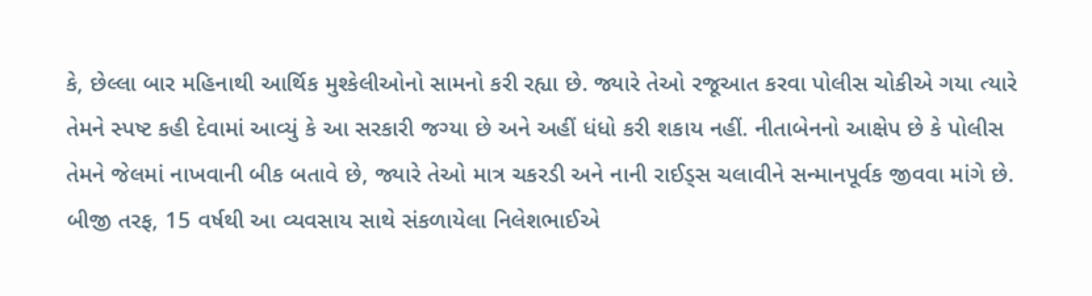કે, છેલ્લા બાર મહિનાથી આર્થિક મુશ્કેલીઓનો સામનો કરી રહ્યા છે. જ્યારે તેઓ રજૂઆત કરવા પોલીસ ચોકીએ ગયા ત્યારે તેમને સ્પષ્ટ કહી દેવામાં આવ્યું કે આ સરકારી જગ્યા છે અને અહીં ધંધો કરી શકાય નહીં. નીતાબેનનો આક્ષેપ છે કે પોલીસ તેમને જેલમાં નાખવાની બીક બતાવે છે, જ્યારે તેઓ માત્ર ચકરડી અને નાની રાઈડ્સ ચલાવીને સન્માનપૂર્વક જીવવા માંગે છે. બીજી તરફ, 15 વર્ષથી આ વ્યવસાય સાથે સંકળાયેલા નિલેશભાઈએ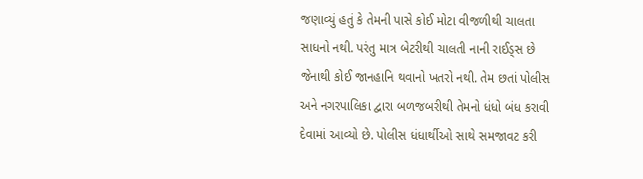જણાવ્યું હતું કે તેમની પાસે કોઈ મોટા વીજળીથી ચાલતા સાધનો નથી. પરંતુ માત્ર બેટરીથી ચાલતી નાની રાઈડ્સ છે જેનાથી કોઈ જાનહાનિ થવાનો ખતરો નથી. તેમ છતાં પોલીસ અને નગરપાલિકા દ્વારા બળજબરીથી તેમનો ધંધો બંધ કરાવી દેવામાં આવ્યો છે. પોલીસ ધંધાર્થીઓ સાથે સમજાવટ કરી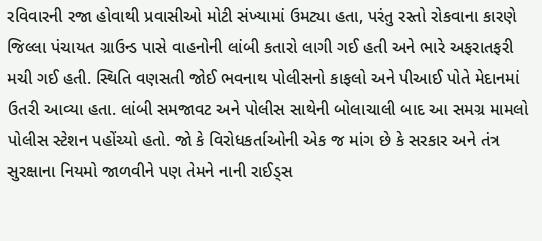રવિવારની રજા હોવાથી પ્રવાસીઓ મોટી સંખ્યામાં ઉમટ્યા હતા, પરંતુ રસ્તો રોકવાના કારણે જિલ્લા પંચાયત ગ્રાઉન્ડ પાસે વાહનોની લાંબી કતારો લાગી ગઈ હતી અને ભારે અફરાતફરી મચી ગઈ હતી. સ્થિતિ વણસતી જોઈ ભવનાથ પોલીસનો કાફલો અને પીઆઈ પોતે મેદાનમાં ઉતરી આવ્યા હતા. લાંબી સમજાવટ અને પોલીસ સાથેની બોલાચાલી બાદ આ સમગ્ર મામલો પોલીસ સ્ટેશન પહોંચ્યો હતો. જો કે વિરોધકર્તાઓની એક જ માંગ છે કે સરકાર અને તંત્ર સુરક્ષાના નિયમો જાળવીને પણ તેમને નાની રાઈડ્સ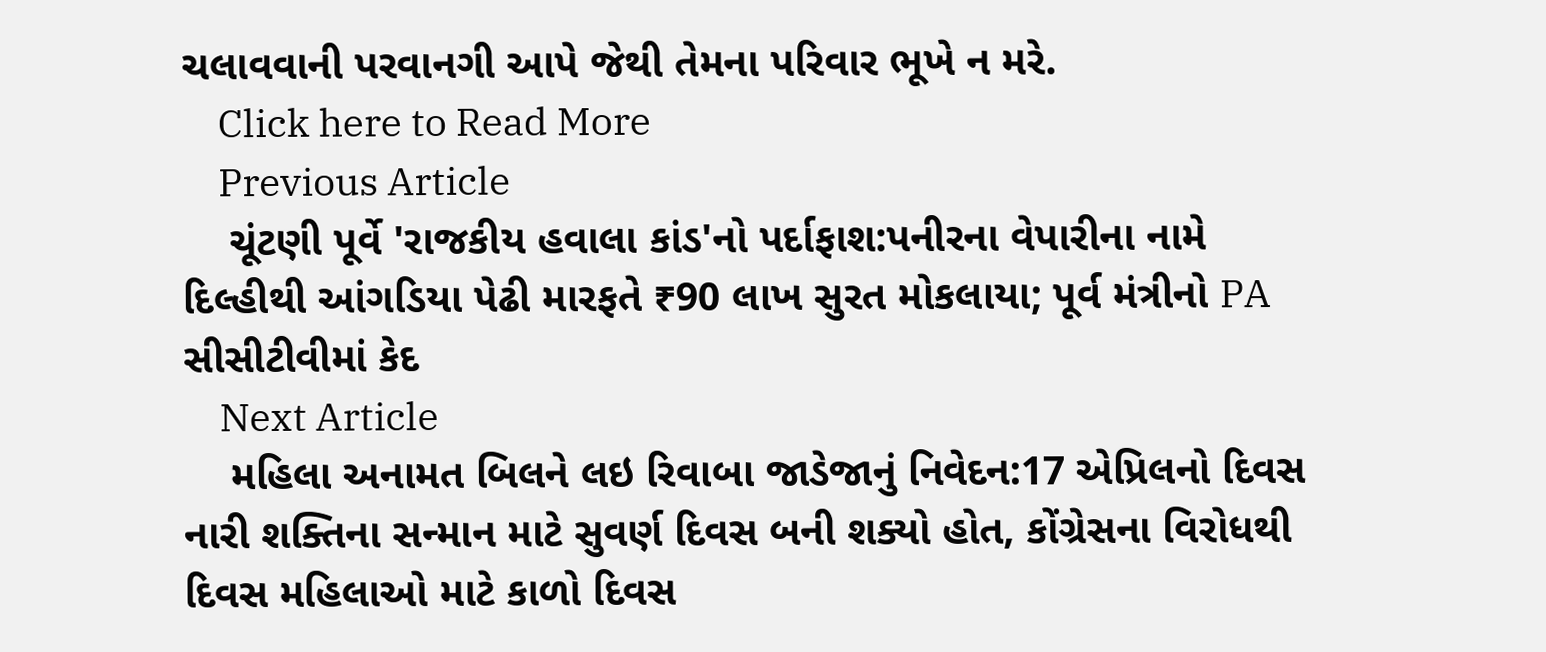ચલાવવાની પરવાનગી આપે જેથી તેમના પરિવાર ભૂખે ન મરે.
    Click here to Read More
    Previous Article
    ચૂંટણી પૂર્વે 'રાજકીય હવાલા કાંડ'નો પર્દાફાશ:પનીરના વેપારીના નામે દિલ્હીથી આંગડિયા પેઢી મારફતે ₹90 લાખ સુરત મોકલાયા; પૂર્વ મંત્રીનો PA સીસીટીવીમાં કેદ
    Next Article
    મહિલા અનામત બિલને લઇ રિવાબા જાડેજાનું નિવેદન:17 એપ્રિલનો દિવસ નારી શક્તિના સન્માન માટે સુવર્ણ દિવસ બની શક્યો હોત, કોંગ્રેસના વિરોધથી દિવસ મહિલાઓ માટે કાળો દિવસ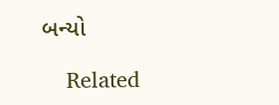બન્યો

    Related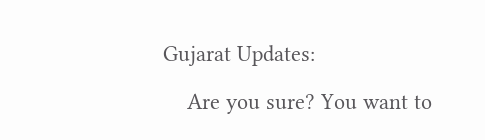Gujarat Updates:

    Are you sure? You want to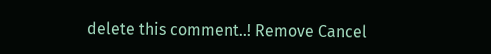delete this comment..! Remove Cancel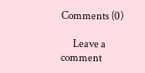Comments (0)

      Leave a comment